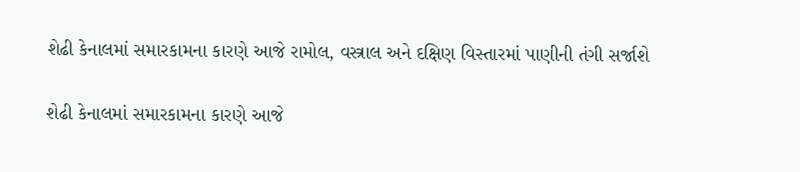શેઢી કેનાલમાં સમારકામના કારણે આજે રામોલ, વસ્ત્રાલ અને દક્ષિણ વિસ્તારમાં પાણીની તંગી સર્જાશે

શેઢી કેનાલમાં સમારકામના કારણે આજે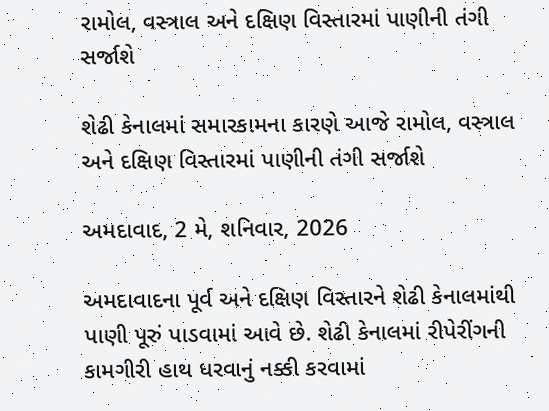રામોલ, વસ્ત્રાલ અને દક્ષિણ વિસ્તારમાં પાણીની તંગી સર્જાશે

શેઢી કેનાલમાં સમારકામના કારણે આજે રામોલ, વસ્ત્રાલ અને દક્ષિણ વિસ્તારમાં પાણીની તંગી સર્જાશે

અમદાવાદ, 2 મે, શનિવાર, 2026

અમદાવાદના પૂર્વ અને દક્ષિણ વિસ્તારને શેઢી કેનાલમાંથી પાણી પૂરું પાડવામાં આવે છે. શેઢી કેનાલમાં રીપેરીંગની કામગીરી હાથ ધરવાનું નક્કી કરવામાં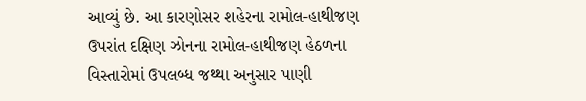આવ્યું છે. આ કારણોસર શહેરના રામોલ-હાથીજણ ઉપરાંત દક્ષિણ ઝોનના રામોલ-હાથીજણ હેઠળના વિસ્તારોમાં ઉપલબ્ધ જથ્થા અનુસાર પાણી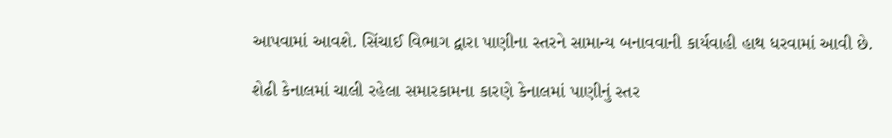આપવામાં આવશે. સિંચાઈ વિભાગ દ્વારા પાણીના સ્તરને સામાન્ય બનાવવાની કાર્યવાહી હાથ ધરવામાં આવી છે.

શેઢી કેનાલમાં ચાલી રહેલા સમારકામના કારણે કેનાલમાં પાણીનું સ્તર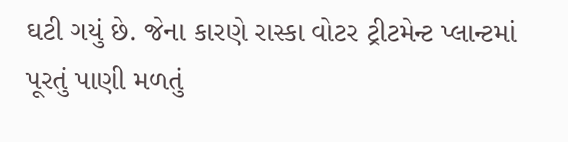ઘટી ગયું છે. જેના કારણે રાસ્કા વોટર ટ્રીટમેન્ટ પ્લાન્ટમાં પૂરતું પાણી મળતું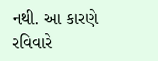નથી. આ કારણે રવિવારે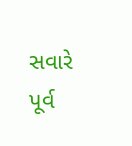સવારે પૂર્વ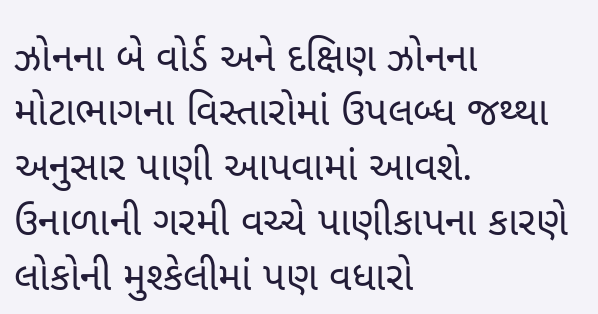ઝોનના બે વોર્ડ અને દક્ષિણ ઝોનના મોટાભાગના વિસ્તારોમાં ઉપલબ્ધ જથ્થા અનુસાર પાણી આપવામાં આવશે. ઉનાળાની ગરમી વચ્ચે પાણીકાપના કારણે લોકોની મુશ્કેલીમાં પણ વધારો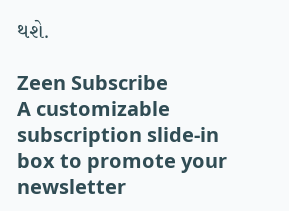થશે.

Zeen Subscribe
A customizable subscription slide-in box to promote your newsletter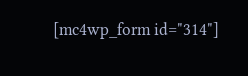[mc4wp_form id="314"]